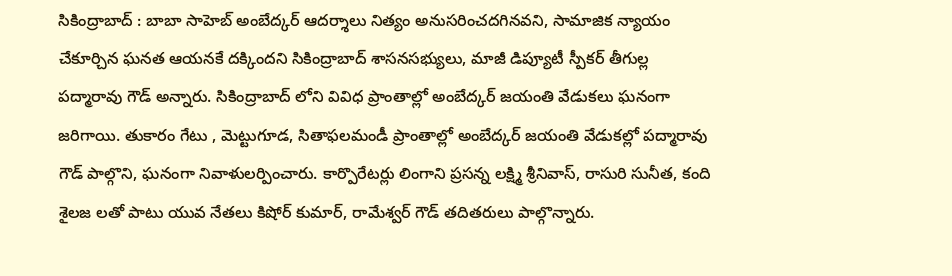సికింద్రాబాద్ : బాబా సాహెబ్ అంబేద్కర్ ఆదర్శాలు నిత్యం అనుసరించదగినవని, సామాజిక న్యాయం చేకూర్చిన ఘనత ఆయనకే దక్కిందని సికింద్రాబాద్ శాసనసభ్యులు, మాజీ డిప్యూటీ స్పీకర్ తీగుల్ల పద్మారావు గౌడ్ అన్నారు. సికింద్రాబాద్ లోని వివిధ ప్రాంతాల్లో అంబేద్కర్ జయంతి వేడుకలు ఘనంగా జరిగాయి. తుకారం గేటు , మెట్టుగూడ, సితాఫలమండీ ప్రాంతాల్లో అంబేద్కర్ జయంతి వేడుకల్లో పద్మారావు గౌడ్ పాల్గొని, ఘనంగా నివాళులర్పించారు. కార్పొరేటర్లు లింగాని ప్రసన్న లక్ష్మి శ్రీనివాస్, రాసురి సునీత, కంది శైలజ లతో పాటు యువ నేతలు కిషోర్ కుమార్, రామేశ్వర్ గౌడ్ తదితరులు పాల్గొన్నారు.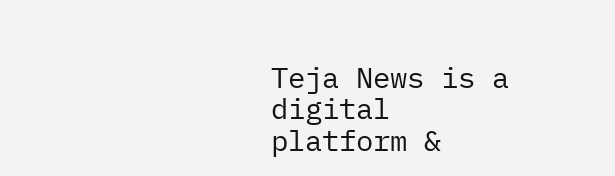Teja News is a digital platform &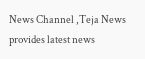News Channel ,Teja News provides latest news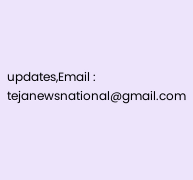updates,Email : tejanewsnational@gmail.com